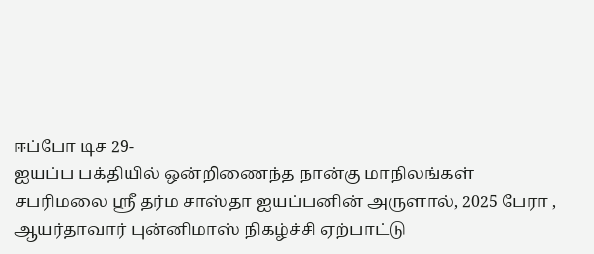ஈப்போ டிச 29-
ஐயப்ப பக்தியில் ஒன்றிணைந்த நான்கு மாநிலங்கள்
சபரிமலை ஸ்ரீ தர்ம சாஸ்தா ஐயப்பனின் அருளால், 2025 பேரா , ஆயர்தாவார் புன்னிமாஸ் நிகழ்ச்சி ஏற்பாட்டு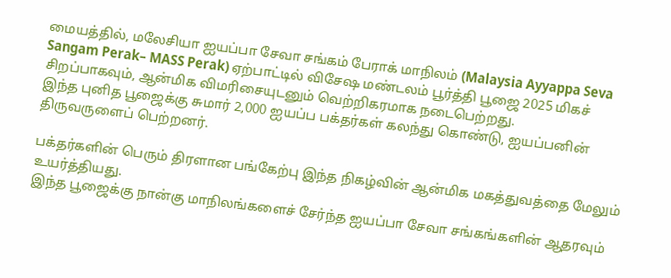மையத்தில், மலேசியா ஐயப்பா சேவா சங்கம் பேராக் மாநிலம் (Malaysia Ayyappa Seva Sangam Perak– MASS Perak) ஏற்பாட்டில் விசேஷ மண்டலம் பூர்த்தி பூஜை 2025 மிகச் சிறப்பாகவும், ஆன்மிக விமரிசையுடனும் வெற்றிகரமாக நடைபெற்றது.
இந்த புனித பூஜைக்கு சுமார் 2,000 ஐயப்ப பக்தர்கள் கலந்து கொண்டு, ஐயப்பனின் திருவருளைப் பெற்றனர்.

பக்தர்களின் பெரும் திரளான பங்கேற்பு இந்த நிகழ்வின் ஆன்மிக மகத்துவத்தை மேலும் உயர்த்தியது.
இந்த பூஜைக்கு நான்கு மாநிலங்களைச் சேர்ந்த ஐயப்பா சேவா சங்கங்களின் ஆதரவும்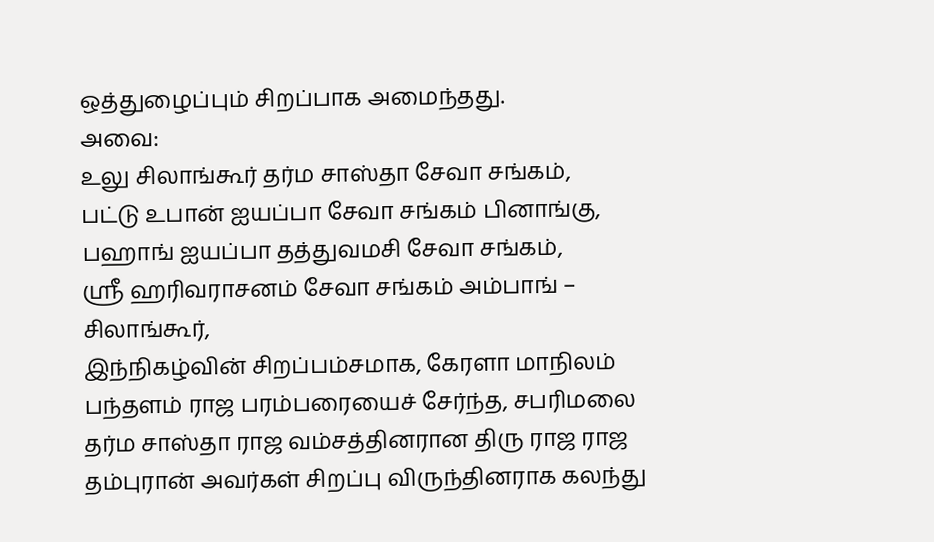ஒத்துழைப்பும் சிறப்பாக அமைந்தது.
அவை:
உலு சிலாங்கூர் தர்ம சாஸ்தா சேவா சங்கம்,
பட்டு உபான் ஐயப்பா சேவா சங்கம் பினாங்கு,
பஹாங் ஐயப்பா தத்துவமசி சேவா சங்கம்,
ஸ்ரீ ஹரிவராசனம் சேவா சங்கம் அம்பாங் – சிலாங்கூர்,
இந்நிகழ்வின் சிறப்பம்சமாக, கேரளா மாநிலம் பந்தளம் ராஜ பரம்பரையைச் சேர்ந்த, சபரிமலை தர்ம சாஸ்தா ராஜ வம்சத்தினரான திரு ராஜ ராஜ தம்புரான் அவர்கள் சிறப்பு விருந்தினராக கலந்து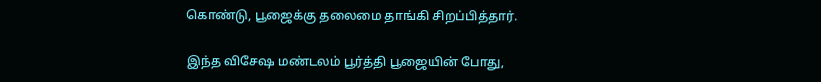கொண்டு, பூஜைக்கு தலைமை தாங்கி சிறப்பித்தார்.

இந்த விசேஷ மண்டலம் பூர்த்தி பூஜையின் போது,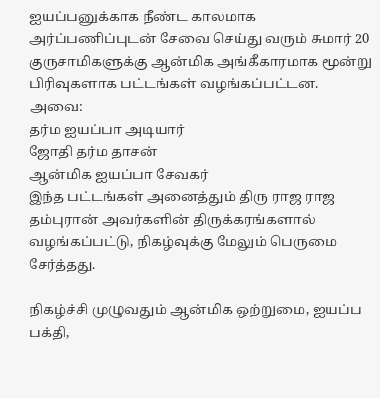ஐயப்பனுக்காக நீண்ட காலமாக அர்ப்பணிப்புடன் சேவை செய்து வரும் சுமார் 20 குருசாமிகளுக்கு ஆன்மிக அங்கீகாரமாக மூன்று பிரிவுகளாக பட்டங்கள் வழங்கப்பட்டன.
அவை:
தர்ம ஐயப்பா அடியார்
ஜோதி தர்ம தாசன்
ஆன்மிக ஐயப்பா சேவகர்
இந்த பட்டங்கள் அனைத்தும் திரு ராஜ ராஜ தம்புரான் அவர்களின் திருக்கரங்களால் வழங்கப்பட்டு, நிகழ்வுக்கு மேலும் பெருமை சேர்த்தது.

நிகழ்ச்சி முழுவதும் ஆன்மிக ஒற்றுமை, ஐயப்ப பக்தி,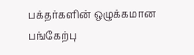பக்தர்களின் ஒழுக்கமான பங்கேற்பு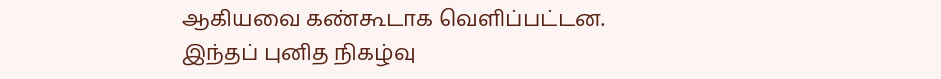ஆகியவை கண்கூடாக வெளிப்பட்டன.
இந்தப் புனித நிகழ்வு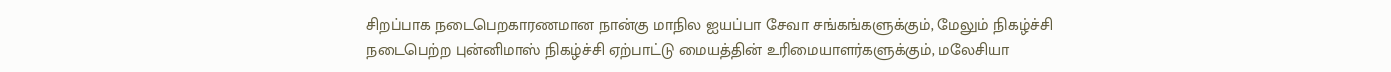சிறப்பாக நடைபெறகாரணமான நான்கு மாநில ஐயப்பா சேவா சங்கங்களுக்கும், மேலும் நிகழ்ச்சி நடைபெற்ற புன்னிமாஸ் நிகழ்ச்சி ஏற்பாட்டு மையத்தின் உரிமையாளர்களுக்கும், மலேசியா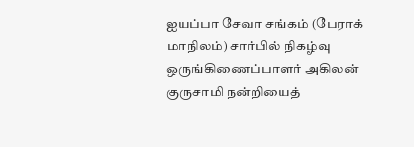ஐயப்பா சேவா சங்கம் (பேராக் மாநிலம்) சார்பில் நிகழ்வு ஒருங்கிணைப்பாளர் அகிலன் குருசாமி நன்றியைத்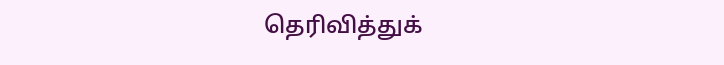தெரிவித்துக்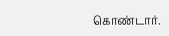கொண்டார்.